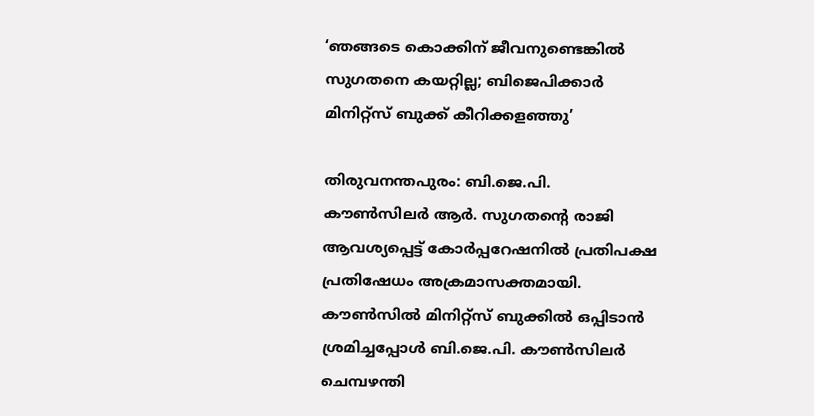‘ഞങ്ങടെ കൊക്കിന് ജീവനുണ്ടെങ്കിൽ സുഗതനെ കയറ്റില്ല; ബിജെപിക്കാർ മിനിറ്റ്സ് ബുക്ക് കീറിക്കളഞ്ഞു’

തിരുവനന്തപുരം: ബി.ജെ.പി. കൗൺസിലർ ആർ. സുഗതന്റെ രാജി ആവശ്യപ്പെട്ട് കോർപ്പറേഷനിൽ പ്രതിപക്ഷ പ്രതിഷേധം അക്രമാസക്തമായി. കൗൺസിൽ മിനിറ്റ്സ് ബുക്കിൽ ഒപ്പിടാൻ ശ്രമിച്ചപ്പോൾ ബി.ജെ.പി. കൗൺസിലർ ചെമ്പഴന്തി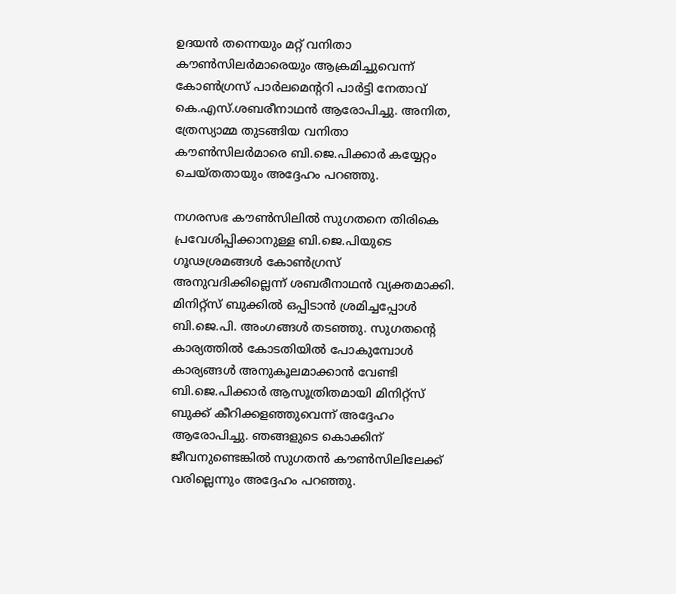ഉദയൻ തന്നെയും മറ്റ് വനിതാ കൗൺസിലർമാരെയും ആക്രമിച്ചുവെന്ന് കോൺഗ്രസ് പാർലമെന്ററി പാർട്ടി നേതാവ് കെ.എസ്.ശബരീനാഥൻ ആരോപിച്ചു. അനിത, ത്രേസ്യാമ്മ തുടങ്ങിയ വനിതാ കൗൺസിലർമാരെ ബി.ജെ.പിക്കാർ കയ്യേറ്റം ചെയ്തതായും അദ്ദേഹം പറഞ്ഞു.

നഗരസഭ കൗൺസിലിൽ സുഗതനെ തിരികെ പ്രവേശിപ്പിക്കാനുള്ള ബി.ജെ.പിയുടെ ഗൂഢശ്രമങ്ങൾ കോൺഗ്രസ് അനുവദിക്കില്ലെന്ന് ശബരീനാഥൻ വ്യക്തമാക്കി. മിനിറ്റ്സ് ബുക്കിൽ ഒപ്പിടാൻ ശ്രമിച്ചപ്പോൾ ബി.ജെ.പി. അംഗങ്ങൾ തടഞ്ഞു. സുഗതന്റെ കാര്യത്തിൽ കോടതിയിൽ പോകുമ്പോൾ കാര്യങ്ങൾ അനുകൂലമാക്കാൻ വേണ്ടി ബി.ജെ.പിക്കാർ ആസൂത്രിതമായി മിനിറ്റ്സ് ബുക്ക് കീറിക്കളഞ്ഞുവെന്ന് അദ്ദേഹം ആരോപിച്ചു. ഞങ്ങളുടെ കൊക്കിന് ജീവനുണ്ടെങ്കിൽ സുഗതൻ കൗൺസിലിലേക്ക് വരില്ലെന്നും അദ്ദേഹം പറഞ്ഞു.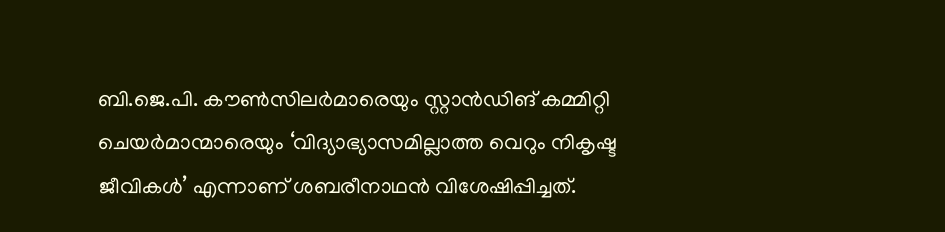ബി.ജെ.പി. കൗൺസിലർമാരെയും സ്റ്റാൻഡിങ് കമ്മിറ്റി ചെയർമാന്മാരെയും ‘വിദ്യാഭ്യാസമില്ലാത്ത വെറും നികൃഷ്ട ജീവികൾ’ എന്നാണ് ശബരീനാഥൻ വിശേഷിപ്പിച്ചത്.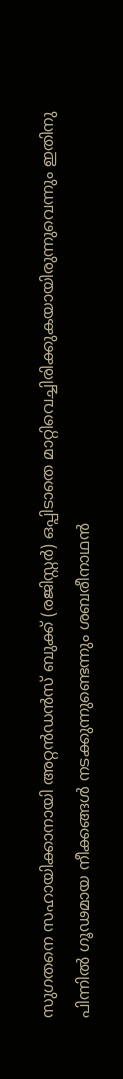സുഗതനെ സഹായിക്കാനായി അറ്റൻഡൻസ് ബുക്ക് (രജിസ്റ്റർ) ഒപ്പിടാതെ മാറ്റിവെച്ചിരിക്കുകയായിരുന്നുവെന്നും ഇതിനു പിന്നിൽ ഗൂഢമായ നീക്കങ്ങൾ നടക്കുന്നുണ്ടെന്നും ശബരീനാഥൻ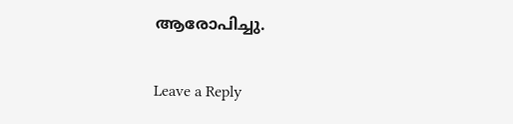ആരോപിച്ചു.

Leave a Reply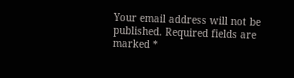Your email address will not be published. Required fields are marked *